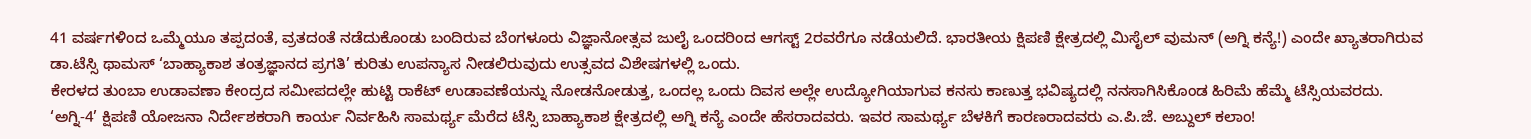41 ವರ್ಷಗಳಿಂದ ಒಮ್ಮೆಯೂ ತಪ್ಪದಂತೆ, ವ್ರತದಂತೆ ನಡೆದುಕೊಂಡು ಬಂದಿರುವ ಬೆಂಗಳೂರು ವಿಜ್ಞಾನೋತ್ಸವ ಜುಲೈ ಒಂದರಿಂದ ಆಗಸ್ಟ್ 2ರವರೆಗೂ ನಡೆಯಲಿದೆ. ಭಾರತೀಯ ಕ್ಷಿಪಣಿ ಕ್ಷೇತ್ರದಲ್ಲಿ ಮಿಸೈಲ್ ವುಮನ್ (ಅಗ್ನಿ ಕನ್ಯೆ!) ಎಂದೇ ಖ್ಯಾತರಾಗಿರುವ ಡಾ.ಟೆಸ್ಸಿ ಥಾಮಸ್ ‘ಬಾಹ್ಯಾಕಾಶ ತಂತ್ರಜ್ಞಾನದ ಪ್ರಗತಿ’ ಕುರಿತು ಉಪನ್ಯಾಸ ನೀಡಲಿರುವುದು ಉತ್ಸವದ ವಿಶೇಷಗಳಲ್ಲಿ ಒಂದು.
ಕೇರಳದ ತುಂಬಾ ಉಡಾವಣಾ ಕೇಂದ್ರದ ಸಮೀಪದಲ್ಲೇ ಹುಟ್ಟಿ ರಾಕೆಟ್ ಉಡಾವಣೆಯನ್ನು ನೋಡನೋಡುತ್ತ, ಒಂದಲ್ಲ ಒಂದು ದಿವಸ ಅಲ್ಲೇ ಉದ್ಯೋಗಿಯಾಗುವ ಕನಸು ಕಾಣುತ್ತ ಭವಿಷ್ಯದಲ್ಲಿ ನನಸಾಗಿಸಿಕೊಂಡ ಹಿರಿಮೆ ಹೆಮ್ಮೆ ಟೆಸ್ಸಿಯವರದು.
‘ಅಗ್ನಿ-4’ ಕ್ಷಿಪಣಿ ಯೋಜನಾ ನಿರ್ದೇಶಕರಾಗಿ ಕಾರ್ಯ ನಿರ್ವಹಿಸಿ ಸಾಮರ್ಥ್ಯ ಮೆರೆದ ಟೆಸ್ಸಿ ಬಾಹ್ಯಾಕಾಶ ಕ್ಷೇತ್ರದಲ್ಲಿ ಅಗ್ನಿ ಕನ್ಯೆ ಎಂದೇ ಹೆಸರಾದವರು. ಇವರ ಸಾಮರ್ಥ್ಯ ಬೆಳಕಿಗೆ ಕಾರಣರಾದವರು ಎ.ಪಿ.ಜೆ. ಅಬ್ದುಲ್ ಕಲಾಂ!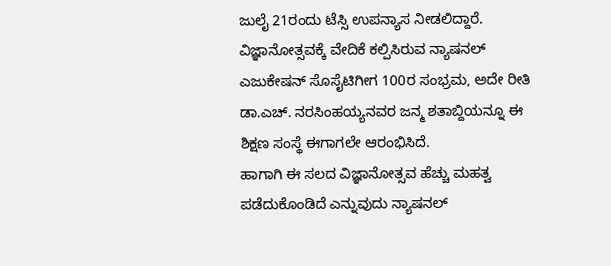ಜುಲೈ 21ರಂದು ಟೆಸ್ಸಿ ಉಪನ್ಯಾಸ ನೀಡಲಿದ್ದಾರೆ.
ವಿಜ್ಞಾನೋತ್ಸವಕ್ಕೆ ವೇದಿಕೆ ಕಲ್ಪಿಸಿರುವ ನ್ಯಾಷನಲ್ ಎಜುಕೇಷನ್ ಸೊಸೈಟಿಗೀಗ 100ರ ಸಂಭ್ರಮ, ಅದೇ ರೀತಿ ಡಾ.ಎಚ್. ನರಸಿಂಹಯ್ಯನವರ ಜನ್ಮ ಶತಾಬ್ದಿಯನ್ನೂ ಈ ಶಿಕ್ಷಣ ಸಂಸ್ಥೆ ಈಗಾಗಲೇ ಆರಂಭಿಸಿದೆ.
ಹಾಗಾಗಿ ಈ ಸಲದ ವಿಜ್ಞಾನೋತ್ಸವ ಹೆಚ್ಚು ಮಹತ್ವ ಪಡೆದುಕೊಂಡಿದೆ ಎನ್ನುವುದು ನ್ಯಾಷನಲ್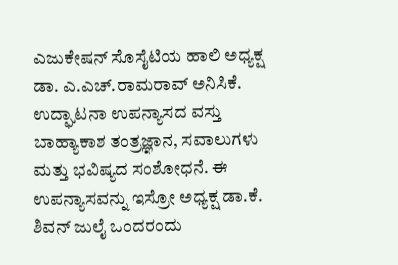ಎಜುಕೇಷನ್ ಸೊಸೈಟಿಯ ಹಾಲಿ ಅಧ್ಯಕ್ಷ ಡಾ. ಎ.ಎಚ್.ರಾಮರಾವ್ ಅನಿಸಿಕೆ.
ಉದ್ಘಾಟನಾ ಉಪನ್ಯಾಸದ ವಸ್ತು ಬಾಹ್ಯಾಕಾಶ ತಂತ್ರಜ್ಞಾನ, ಸವಾಲುಗಳು ಮತ್ತು ಭವಿಷ್ಯದ ಸಂಶೋಧನೆ. ಈ ಉಪನ್ಯಾಸವನ್ನು ಇಸ್ರೋ ಅಧ್ಯಕ್ಷ ಡಾ.ಕೆ. ಶಿವನ್ ಜುಲೈ ಒಂದರಂದು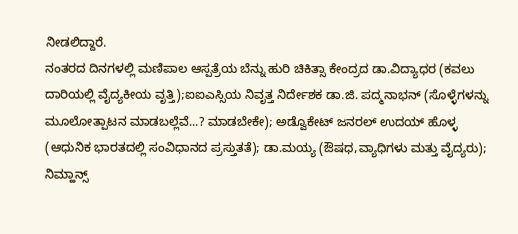ನೀಡಲಿದ್ದಾರೆ.
ನಂತರದ ದಿನಗಳಲ್ಲಿ ಮಣಿಪಾಲ ಆಸ್ಪತ್ರೆಯ ಬೆನ್ನು ಹುರಿ ಚಿಕಿತ್ಸಾ ಕೇಂದ್ರದ ಡಾ.ವಿದ್ಯಾಧರ (ಕವಲು ದಾರಿಯಲ್ಲಿ ವೈದ್ಯಕೀಯ ವೃತ್ತಿ);ಐಐಎಸ್ಸಿಯ ನಿವೃತ್ತ ನಿರ್ದೇಶಕ ಡಾ.ಜಿ. ಪದ್ಮನಾಭನ್ (ಸೊಳ್ಳೆಗಳನ್ನು ಮೂಲೋತ್ಪಾಟನ ಮಾಡಬಲ್ಲೆವೆ...? ಮಾಡಬೇಕೇ); ಅಡ್ವೊಕೇಟ್ ಜನರಲ್ ಉದಯ್ ಹೊಳ್ಳ (ಆಧುನಿಕ ಭಾರತದಲ್ಲಿ ಸಂವಿಧಾನದ ಪ್ರಸ್ತುತತೆ); ಡಾ.ಮಯ್ಯ (ಔಷಧ,ವ್ಯಾಧಿಗಳು ಮತ್ತು ವೈದ್ಯರು); ನಿಮ್ಹಾನ್ಸ್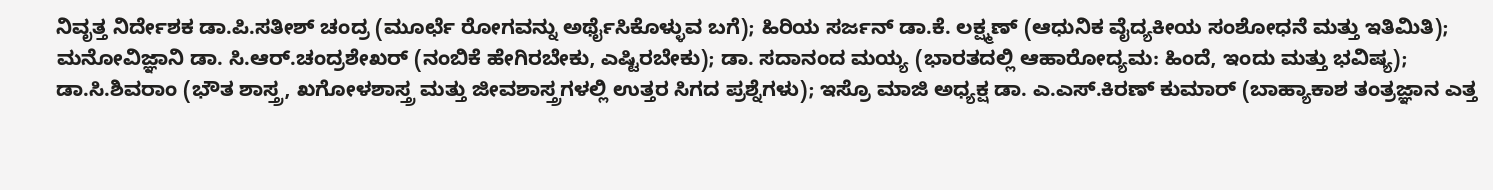ನಿವೃತ್ತ ನಿರ್ದೇಶಕ ಡಾ.ಪಿ.ಸತೀಶ್ ಚಂದ್ರ (ಮೂರ್ಛೆ ರೋಗವನ್ನು ಅರ್ಥೈಸಿಕೊಳ್ಳುವ ಬಗೆ); ಹಿರಿಯ ಸರ್ಜನ್ ಡಾ.ಕೆ. ಲಕ್ಷ್ಮಣ್ (ಆಧುನಿಕ ವೈದ್ಯಕೀಯ ಸಂಶೋಧನೆ ಮತ್ತು ಇತಿಮಿತಿ); ಮನೋವಿಜ್ಞಾನಿ ಡಾ. ಸಿ.ಆರ್.ಚಂದ್ರಶೇಖರ್ (ನಂಬಿಕೆ ಹೇಗಿರಬೇಕು, ಎಷ್ಟಿರಬೇಕು); ಡಾ. ಸದಾನಂದ ಮಯ್ಯ (ಭಾರತದಲ್ಲಿ ಆಹಾರೋದ್ಯಮ: ಹಿಂದೆ, ಇಂದು ಮತ್ತು ಭವಿಷ್ಯ); ಡಾ.ಸಿ.ಶಿವರಾಂ (ಭೌತ ಶಾಸ್ತ್ರ, ಖಗೋಳಶಾಸ್ತ್ರ ಮತ್ತು ಜೀವಶಾಸ್ತ್ರಗಳಲ್ಲಿ ಉತ್ತರ ಸಿಗದ ಪ್ರಶ್ನೆಗಳು); ಇಸ್ರೊ ಮಾಜಿ ಅಧ್ಯಕ್ಷ ಡಾ. ಎ.ಎಸ್.ಕಿರಣ್ ಕುಮಾರ್ (ಬಾಹ್ಯಾಕಾಶ ತಂತ್ರಜ್ಞಾನ ಎತ್ತ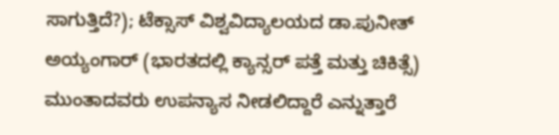ಸಾಗುತ್ತಿದೆ?); ಟೆಕ್ಸಾಸ್ ವಿಶ್ವವಿದ್ಯಾಲಯದ ಡಾ.ಪುನೀತ್ ಅಯ್ಯಂಗಾರ್ (ಭಾರತದಲ್ಲಿ ಕ್ಯಾನ್ಸರ್ ಪತ್ತೆ ಮತ್ತು ಚಿಕಿತ್ಸೆ) ಮುಂತಾದವರು ಉಪನ್ಯಾಸ ನೀಡಲಿದ್ದಾರೆ ಎನ್ನುತ್ತಾರೆ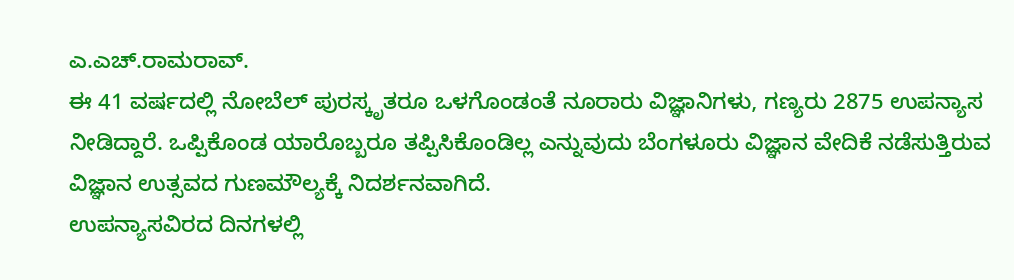ಎ.ಎಚ್.ರಾಮರಾವ್.
ಈ 41 ವರ್ಷದಲ್ಲಿ ನೋಬೆಲ್ ಪುರಸ್ಕೃತರೂ ಒಳಗೊಂಡಂತೆ ನೂರಾರು ವಿಜ್ಞಾನಿಗಳು, ಗಣ್ಯರು 2875 ಉಪನ್ಯಾಸ ನೀಡಿದ್ದಾರೆ. ಒಪ್ಪಿಕೊಂಡ ಯಾರೊಬ್ಬರೂ ತಪ್ಪಿಸಿಕೊಂಡಿಲ್ಲ ಎನ್ನುವುದು ಬೆಂಗಳೂರು ವಿಜ್ಞಾನ ವೇದಿಕೆ ನಡೆಸುತ್ತಿರುವ ವಿಜ್ಞಾನ ಉತ್ಸವದ ಗುಣಮೌಲ್ಯಕ್ಕೆ ನಿದರ್ಶನವಾಗಿದೆ.
ಉಪನ್ಯಾಸವಿರದ ದಿನಗಳಲ್ಲಿ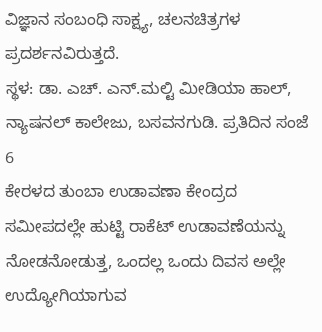ವಿಜ್ಞಾನ ಸಂಬಂಧಿ ಸಾಕ್ಷ್ಯ, ಚಲನಚಿತ್ರಗಳ ಪ್ರದರ್ಶನವಿರುತ್ತದೆ.
ಸ್ಥಳ: ಡಾ. ಎಚ್. ಎನ್.ಮಲ್ಟಿ ಮೀಡಿಯಾ ಹಾಲ್, ನ್ಯಾಷನಲ್ ಕಾಲೇಜು, ಬಸವನಗುಡಿ. ಪ್ರತಿದಿನ ಸಂಜೆ 6
ಕೇರಳದ ತುಂಬಾ ಉಡಾವಣಾ ಕೇಂದ್ರದ ಸಮೀಪದಲ್ಲೇ ಹುಟ್ಟಿ ರಾಕೆಟ್ ಉಡಾವಣೆಯನ್ನು ನೋಡನೋಡುತ್ತ, ಒಂದಲ್ಲ ಒಂದು ದಿವಸ ಅಲ್ಲೇ ಉದ್ಯೋಗಿಯಾಗುವ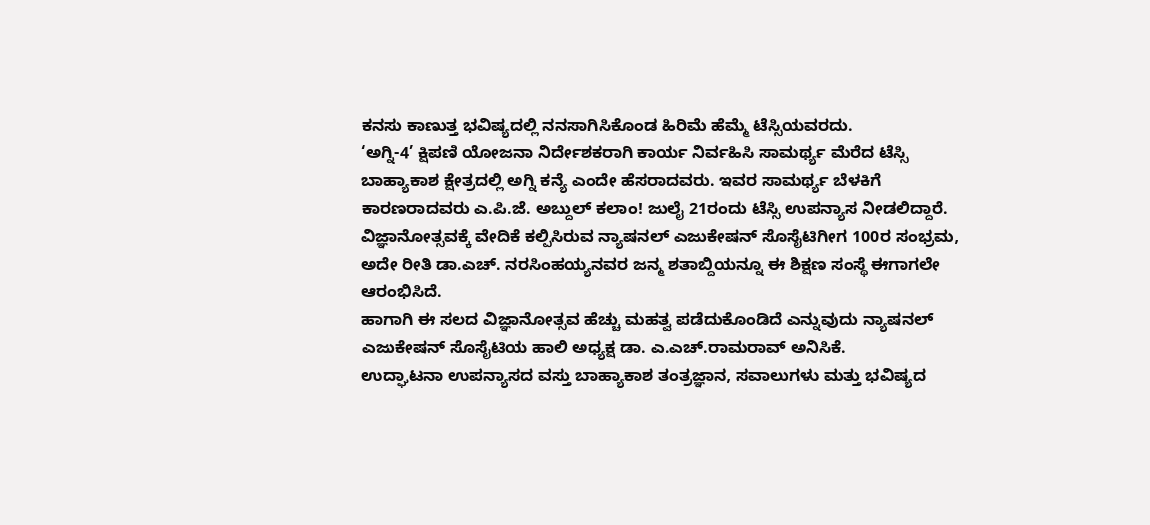ಕನಸು ಕಾಣುತ್ತ ಭವಿಷ್ಯದಲ್ಲಿ ನನಸಾಗಿಸಿಕೊಂಡ ಹಿರಿಮೆ ಹೆಮ್ಮೆ ಟೆಸ್ಸಿಯವರದು.
‘ಅಗ್ನಿ-4’ ಕ್ಷಿಪಣಿ ಯೋಜನಾ ನಿರ್ದೇಶಕರಾಗಿ ಕಾರ್ಯ ನಿರ್ವಹಿಸಿ ಸಾಮರ್ಥ್ಯ ಮೆರೆದ ಟೆಸ್ಸಿ ಬಾಹ್ಯಾಕಾಶ ಕ್ಷೇತ್ರದಲ್ಲಿ ಅಗ್ನಿ ಕನ್ಯೆ ಎಂದೇ ಹೆಸರಾದವರು. ಇವರ ಸಾಮರ್ಥ್ಯ ಬೆಳಕಿಗೆ ಕಾರಣರಾದವರು ಎ.ಪಿ.ಜೆ. ಅಬ್ದುಲ್ ಕಲಾಂ! ಜುಲೈ 21ರಂದು ಟೆಸ್ಸಿ ಉಪನ್ಯಾಸ ನೀಡಲಿದ್ದಾರೆ.
ವಿಜ್ಞಾನೋತ್ಸವಕ್ಕೆ ವೇದಿಕೆ ಕಲ್ಪಿಸಿರುವ ನ್ಯಾಷನಲ್ ಎಜುಕೇಷನ್ ಸೊಸೈಟಿಗೀಗ 100ರ ಸಂಭ್ರಮ, ಅದೇ ರೀತಿ ಡಾ.ಎಚ್. ನರಸಿಂಹಯ್ಯನವರ ಜನ್ಮ ಶತಾಬ್ದಿಯನ್ನೂ ಈ ಶಿಕ್ಷಣ ಸಂಸ್ಥೆ ಈಗಾಗಲೇ ಆರಂಭಿಸಿದೆ.
ಹಾಗಾಗಿ ಈ ಸಲದ ವಿಜ್ಞಾನೋತ್ಸವ ಹೆಚ್ಚು ಮಹತ್ವ ಪಡೆದುಕೊಂಡಿದೆ ಎನ್ನುವುದು ನ್ಯಾಷನಲ್ ಎಜುಕೇಷನ್ ಸೊಸೈಟಿಯ ಹಾಲಿ ಅಧ್ಯಕ್ಷ ಡಾ. ಎ.ಎಚ್.ರಾಮರಾವ್ ಅನಿಸಿಕೆ.
ಉದ್ಘಾಟನಾ ಉಪನ್ಯಾಸದ ವಸ್ತು ಬಾಹ್ಯಾಕಾಶ ತಂತ್ರಜ್ಞಾನ, ಸವಾಲುಗಳು ಮತ್ತು ಭವಿಷ್ಯದ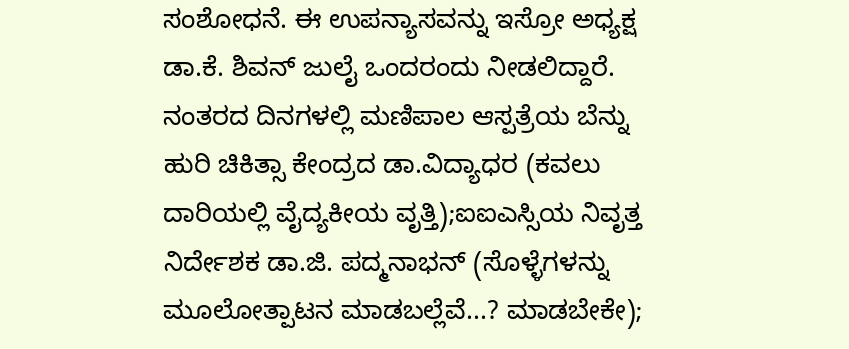ಸಂಶೋಧನೆ. ಈ ಉಪನ್ಯಾಸವನ್ನು ಇಸ್ರೋ ಅಧ್ಯಕ್ಷ ಡಾ.ಕೆ. ಶಿವನ್ ಜುಲೈ ಒಂದರಂದು ನೀಡಲಿದ್ದಾರೆ.
ನಂತರದ ದಿನಗಳಲ್ಲಿ ಮಣಿಪಾಲ ಆಸ್ಪತ್ರೆಯ ಬೆನ್ನು ಹುರಿ ಚಿಕಿತ್ಸಾ ಕೇಂದ್ರದ ಡಾ.ವಿದ್ಯಾಧರ (ಕವಲು ದಾರಿಯಲ್ಲಿ ವೈದ್ಯಕೀಯ ವೃತ್ತಿ);ಐಐಎಸ್ಸಿಯ ನಿವೃತ್ತ ನಿರ್ದೇಶಕ ಡಾ.ಜಿ. ಪದ್ಮನಾಭನ್ (ಸೊಳ್ಳೆಗಳನ್ನು ಮೂಲೋತ್ಪಾಟನ ಮಾಡಬಲ್ಲೆವೆ...? ಮಾಡಬೇಕೇ);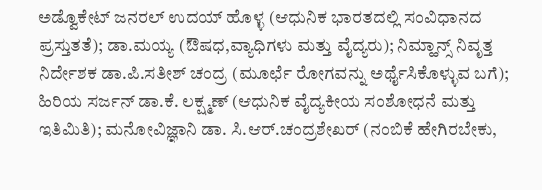ಅಡ್ವೊಕೇಟ್ ಜನರಲ್ ಉದಯ್ ಹೊಳ್ಳ (ಆಧುನಿಕ ಭಾರತದಲ್ಲಿ ಸಂವಿಧಾನದ ಪ್ರಸ್ತುತತೆ); ಡಾ.ಮಯ್ಯ (ಔಷಧ,ವ್ಯಾಧಿಗಳು ಮತ್ತು ವೈದ್ಯರು); ನಿಮ್ಹಾನ್ಸ್ ನಿವೃತ್ತ ನಿರ್ದೇಶಕ ಡಾ.ಪಿ.ಸತೀಶ್ ಚಂದ್ರ (ಮೂರ್ಛೆ ರೋಗವನ್ನು ಅರ್ಥೈಸಿಕೊಳ್ಳುವ ಬಗೆ); ಹಿರಿಯ ಸರ್ಜನ್ ಡಾ.ಕೆ. ಲಕ್ಷ್ಮಣ್ (ಆಧುನಿಕ ವೈದ್ಯಕೀಯ ಸಂಶೋಧನೆ ಮತ್ತು ಇತಿಮಿತಿ); ಮನೋವಿಜ್ಞಾನಿ ಡಾ. ಸಿ.ಆರ್.ಚಂದ್ರಶೇಖರ್ (ನಂಬಿಕೆ ಹೇಗಿರಬೇಕು,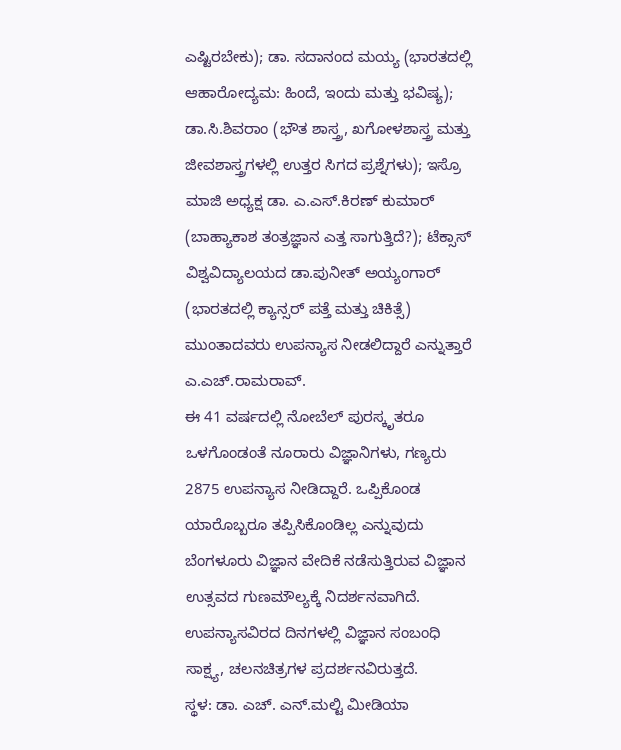ಎಷ್ಟಿರಬೇಕು); ಡಾ. ಸದಾನಂದ ಮಯ್ಯ (ಭಾರತದಲ್ಲಿ ಆಹಾರೋದ್ಯಮ: ಹಿಂದೆ, ಇಂದು ಮತ್ತು ಭವಿಷ್ಯ); ಡಾ.ಸಿ.ಶಿವರಾಂ (ಭೌತ ಶಾಸ್ತ್ರ, ಖಗೋಳಶಾಸ್ತ್ರ ಮತ್ತು ಜೀವಶಾಸ್ತ್ರಗಳಲ್ಲಿ ಉತ್ತರ ಸಿಗದ ಪ್ರಶ್ನೆಗಳು); ಇಸ್ರೊ ಮಾಜಿ ಅಧ್ಯಕ್ಷ ಡಾ. ಎ.ಎಸ್.ಕಿರಣ್ ಕುಮಾರ್ (ಬಾಹ್ಯಾಕಾಶ ತಂತ್ರಜ್ಞಾನ ಎತ್ತ ಸಾಗುತ್ತಿದೆ?); ಟೆಕ್ಸಾಸ್ ವಿಶ್ವವಿದ್ಯಾಲಯದ ಡಾ.ಪುನೀತ್ ಅಯ್ಯಂಗಾರ್ (ಭಾರತದಲ್ಲಿ ಕ್ಯಾನ್ಸರ್ ಪತ್ತೆ ಮತ್ತು ಚಿಕಿತ್ಸೆ) ಮುಂತಾದವರು ಉಪನ್ಯಾಸ ನೀಡಲಿದ್ದಾರೆ ಎನ್ನುತ್ತಾರೆ ಎ.ಎಚ್.ರಾಮರಾವ್.
ಈ 41 ವರ್ಷದಲ್ಲಿ ನೋಬೆಲ್ ಪುರಸ್ಕೃತರೂ ಒಳಗೊಂಡಂತೆ ನೂರಾರು ವಿಜ್ಞಾನಿಗಳು, ಗಣ್ಯರು 2875 ಉಪನ್ಯಾಸ ನೀಡಿದ್ದಾರೆ. ಒಪ್ಪಿಕೊಂಡ ಯಾರೊಬ್ಬರೂ ತಪ್ಪಿಸಿಕೊಂಡಿಲ್ಲ ಎನ್ನುವುದು ಬೆಂಗಳೂರು ವಿಜ್ಞಾನ ವೇದಿಕೆ ನಡೆಸುತ್ತಿರುವ ವಿಜ್ಞಾನ ಉತ್ಸವದ ಗುಣಮೌಲ್ಯಕ್ಕೆ ನಿದರ್ಶನವಾಗಿದೆ.
ಉಪನ್ಯಾಸವಿರದ ದಿನಗಳಲ್ಲಿ ವಿಜ್ಞಾನ ಸಂಬಂಧಿ ಸಾಕ್ಷ್ಯ, ಚಲನಚಿತ್ರಗಳ ಪ್ರದರ್ಶನವಿರುತ್ತದೆ.
ಸ್ಥಳ: ಡಾ. ಎಚ್. ಎನ್.ಮಲ್ಟಿ ಮೀಡಿಯಾ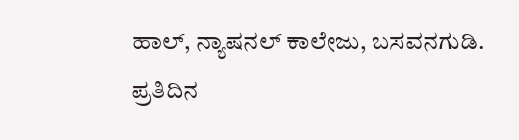ಹಾಲ್, ನ್ಯಾಷನಲ್ ಕಾಲೇಜು, ಬಸವನಗುಡಿ. ಪ್ರತಿದಿನ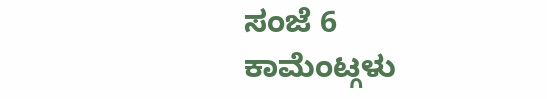ಸಂಜೆ 6
ಕಾಮೆಂಟ್ಗಳು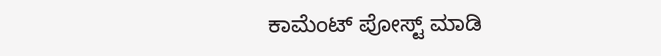ಕಾಮೆಂಟ್ ಪೋಸ್ಟ್ ಮಾಡಿ